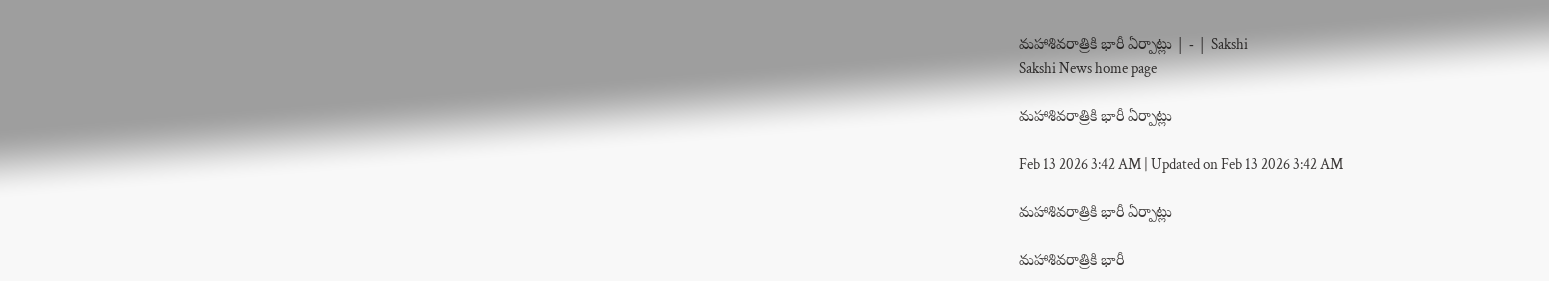మహాశివరాత్రికి భారీ ఏర్పాట్లు | - | Sakshi
Sakshi News home page

మహాశివరాత్రికి భారీ ఏర్పాట్లు

Feb 13 2026 3:42 AM | Updated on Feb 13 2026 3:42 AM

మహాశివరాత్రికి భారీ ఏర్పాట్లు

మహాశివరాత్రికి భారీ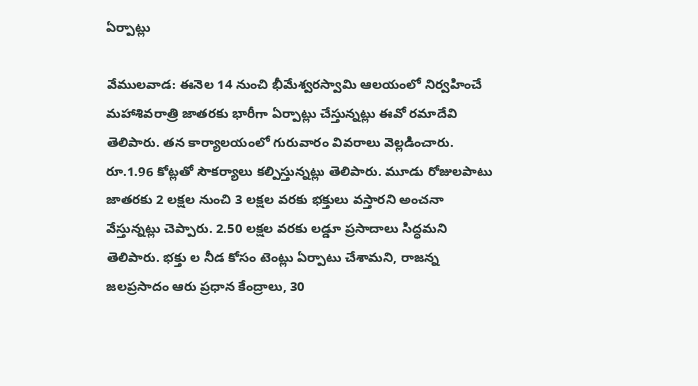ఏర్పాట్లు

వేములవాడ: ఈనెల 14 నుంచి భీమేశ్వరస్వామి ఆలయంలో నిర్వహించే మహాశివరాత్రి జాతరకు భారీగా ఏర్పాట్లు చేస్తున్నట్లు ఈవో రమాదేవి తెలిపారు. తన కార్యాలయంలో గురువారం వివరాలు వెల్లడించారు. రూ.1.96 కోట్లతో సౌకర్యాలు కల్పిస్తున్నట్లు తెలిపారు. మూడు రోజులపాటు జాతరకు 2 లక్షల నుంచి 3 లక్షల వరకు భక్తులు వస్తారని అంచనా వేస్తున్నట్లు చెప్పారు. 2.50 లక్షల వరకు లడ్డూ ప్రసాదాలు సిద్ధమని తెలిపారు. భక్తు ల నీడ కోసం టెంట్లు ఏర్పాటు చేశామని, రాజన్న జలప్రసాదం ఆరు ప్రధాన కేంద్రాలు, 30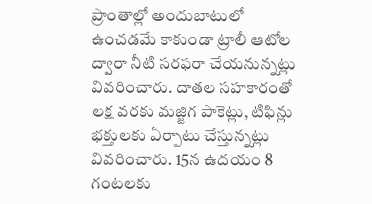ప్రాంతాల్లో అందుబాటులో ఉంచడమే కాకుండా ట్రాలీ ఆటోల ద్వారా నీటి సరఫరా చేయనున్నట్లు వివరించారు. దాతల సహకారంతో లక్ష వరకు మజ్జిగ పాకెట్లు, టిఫిన్లు భక్తులకు ఏర్పాటు చేస్తున్నట్లు వివరించారు. 15న ఉదయం 8 గంటలకు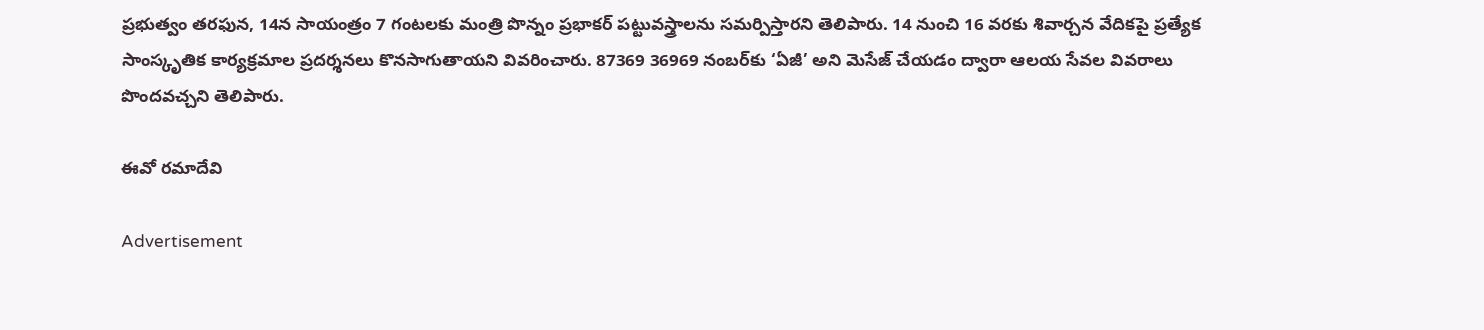ప్రభుత్వం తరఫున, 14న సాయంత్రం 7 గంటలకు మంత్రి పొన్నం ప్రభాకర్‌ పట్టువస్త్రాలను సమర్పిస్తారని తెలిపారు. 14 నుంచి 16 వరకు శివార్చన వేదికపై ప్రత్యేక సాంస్కృతిక కార్యక్రమాల ప్రదర్శనలు కొనసాగుతాయని వివరించారు. 87369 36969 నంబర్‌కు ‘ఏజీ’ అని మెసేజ్‌ చేయడం ద్వారా ఆలయ సేవల వివరాలు పొందవచ్చని తెలిపారు.

ఈవో రమాదేవి

Advertisement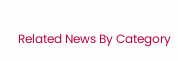Related News By Category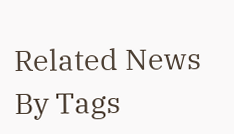Related News By Tags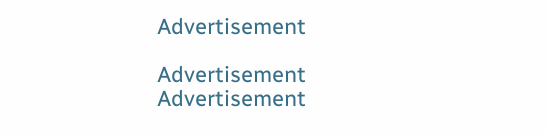Advertisement

Advertisement
Advertisement